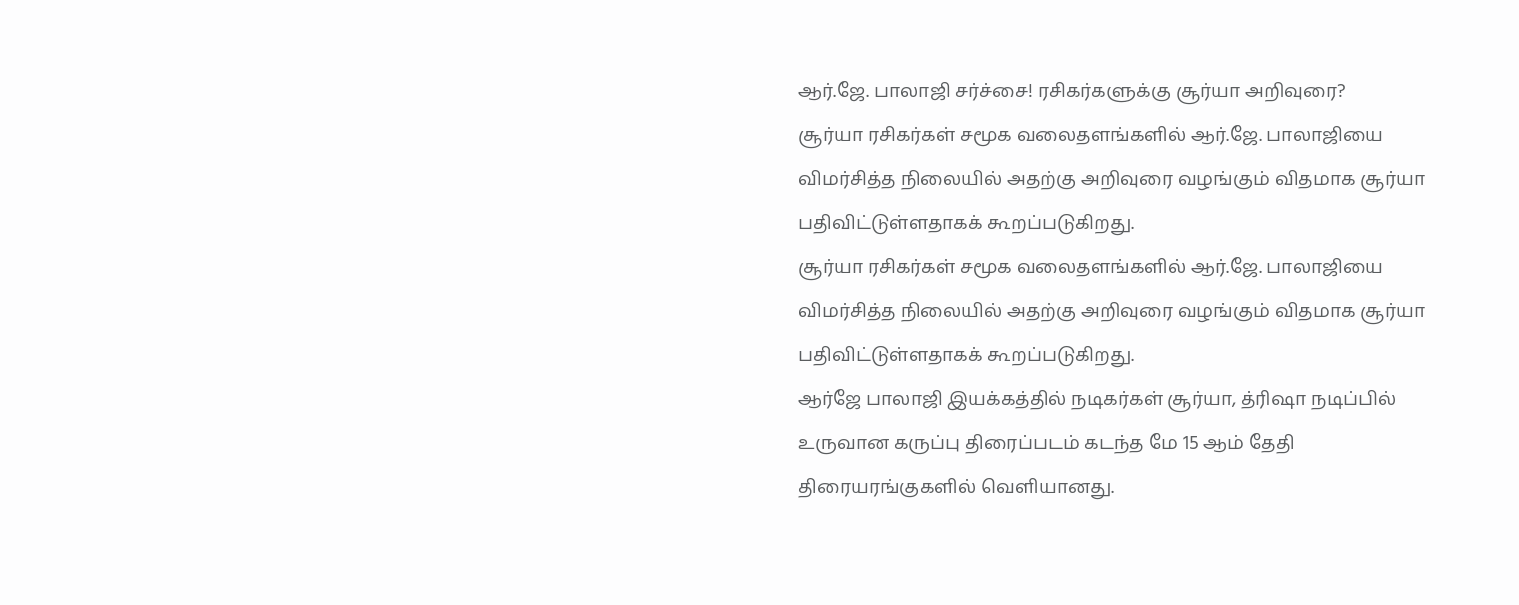ஆர்.ஜே. பாலாஜி சர்ச்சை! ரசிகர்களுக்கு சூர்யா அறிவுரை?
சூர்யா ரசிகர்கள் சமூக வலைதளங்களில் ஆர்.ஜே. பாலாஜியை விமர்சித்த நிலையில் அதற்கு அறிவுரை வழங்கும் விதமாக சூர்யா பதிவிட்டுள்ளதாகக் கூறப்படுகிறது.
சூர்யா ரசிகர்கள் சமூக வலைதளங்களில் ஆர்.ஜே. பாலாஜியை விமர்சித்த நிலையில் அதற்கு அறிவுரை வழங்கும் விதமாக சூர்யா பதிவிட்டுள்ளதாகக் கூறப்படுகிறது.
ஆர்ஜே பாலாஜி இயக்கத்தில் நடிகர்கள் சூர்யா, த்ரிஷா நடிப்பில் உருவான கருப்பு திரைப்படம் கடந்த மே 15 ஆம் தேதி திரையரங்குகளில் வெளியானது.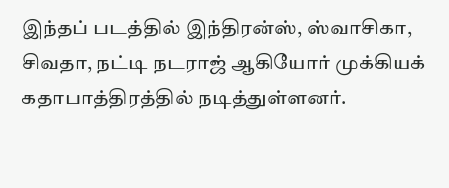இந்தப் படத்தில் இந்திரன்ஸ், ஸ்வாசிகா, சிவதா, நட்டி நடராஜ் ஆகியோர் முக்கியக் கதாபாத்திரத்தில் நடித்துள்ளனர்.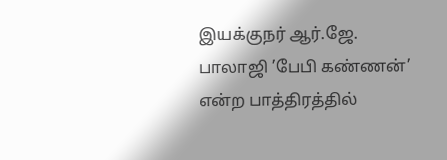இயக்குநர் ஆர்.ஜே. பாலாஜி ’பேபி கண்ணன்’ என்ற பாத்திரத்தில்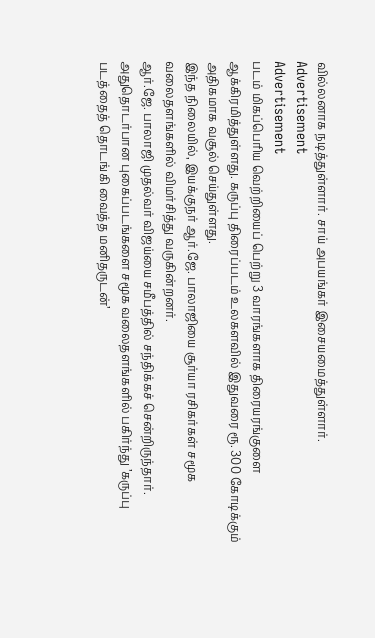வில்லனாக நடித்துள்ளார். சாய் அபயங்கர் இசையமைத்துள்ளார்.
Advertisement
Advertisement
படம் மிகப்பெரிய வெற்றியைப் பெற்று 3 வாரங்களாக திரையரங்குளை ஆக்கிரமித்துள்ளது. கருப்பு திரைப்படம் உலகளவில் இதுவரை ரூ. 300 கோடிக்கும் அதிகமாக வசூல் செய்துள்ளது.
இந்த நிலையில், இயக்குநர் ஆர்.ஜே. பாலாஜியை சூர்யா ரசிகர்கள் சமூக வலைதளங்களில் விமர்சித்து வருகின்றனர்.
ஆர்.ஜே. பாலாஜி முதல்வர் விஜய்யை சமீபத்தில் சந்திக்கச் சென்றிருந்தார். அதுதொடர்பான புகைப்படங்களை சமூக வலைதளங்களில் பகிர்ந்து ’கருப்பு படத்தைத் தொடங்கி வைத்த மனிதருடன்’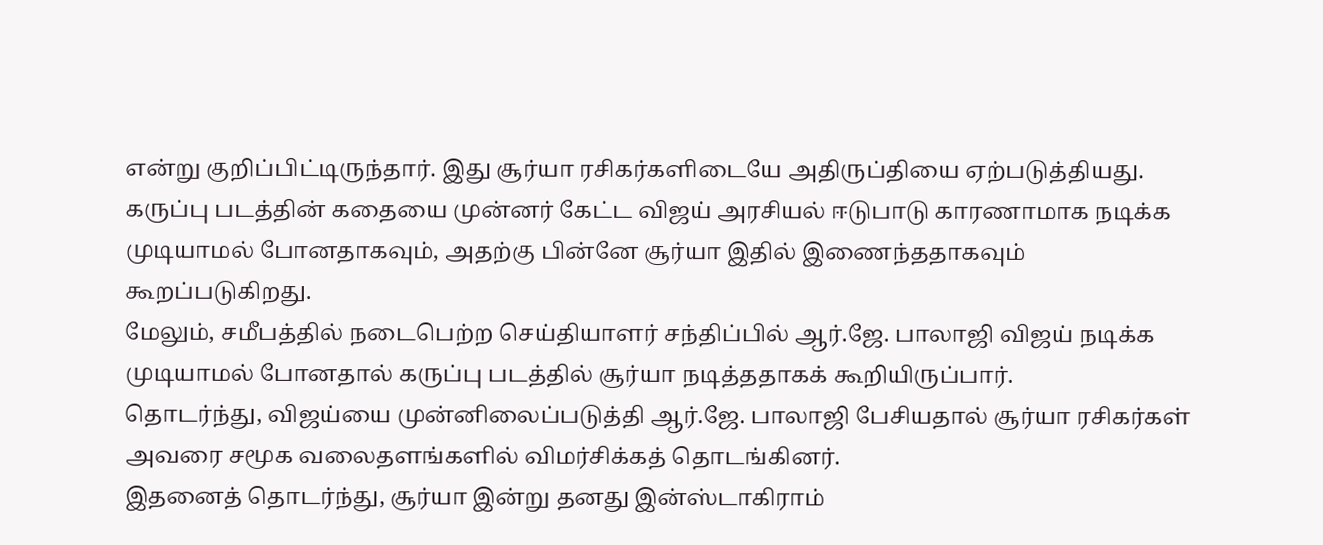என்று குறிப்பிட்டிருந்தார். இது சூர்யா ரசிகர்களிடையே அதிருப்தியை ஏற்படுத்தியது.
கருப்பு படத்தின் கதையை முன்னர் கேட்ட விஜய் அரசியல் ஈடுபாடு காரணாமாக நடிக்க முடியாமல் போனதாகவும், அதற்கு பின்னே சூர்யா இதில் இணைந்ததாகவும் கூறப்படுகிறது.
மேலும், சமீபத்தில் நடைபெற்ற செய்தியாளர் சந்திப்பில் ஆர்.ஜே. பாலாஜி விஜய் நடிக்க முடியாமல் போனதால் கருப்பு படத்தில் சூர்யா நடித்ததாகக் கூறியிருப்பார்.
தொடர்ந்து, விஜய்யை முன்னிலைப்படுத்தி ஆர்.ஜே. பாலாஜி பேசியதால் சூர்யா ரசிகர்கள் அவரை சமூக வலைதளங்களில் விமர்சிக்கத் தொடங்கினர்.
இதனைத் தொடர்ந்து, சூர்யா இன்று தனது இன்ஸ்டாகிராம்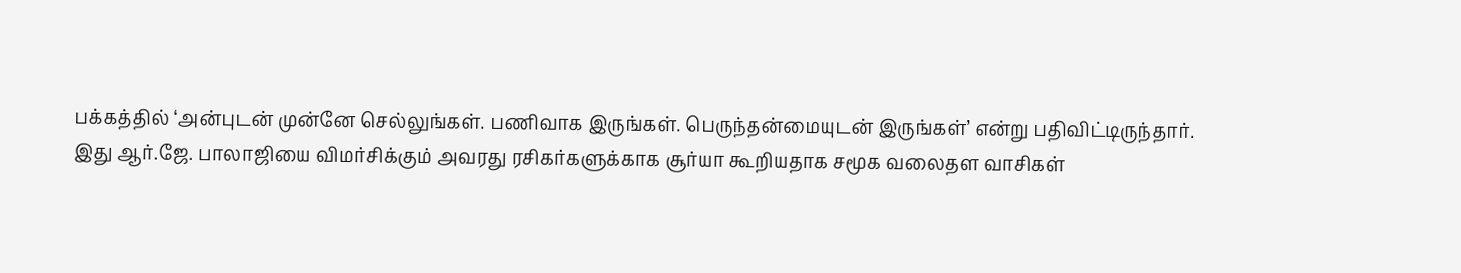பக்கத்தில் ‘அன்புடன் முன்னே செல்லுங்கள். பணிவாக இருங்கள். பெருந்தன்மையுடன் இருங்கள்’ என்று பதிவிட்டிருந்தார்.
இது ஆர்.ஜே. பாலாஜியை விமர்சிக்கும் அவரது ரசிகர்களுக்காக சூர்யா கூறியதாக சமூக வலைதள வாசிகள்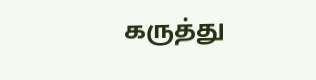கருத்து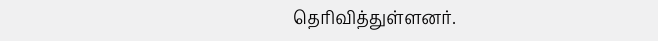தெரிவித்துள்ளனர்.